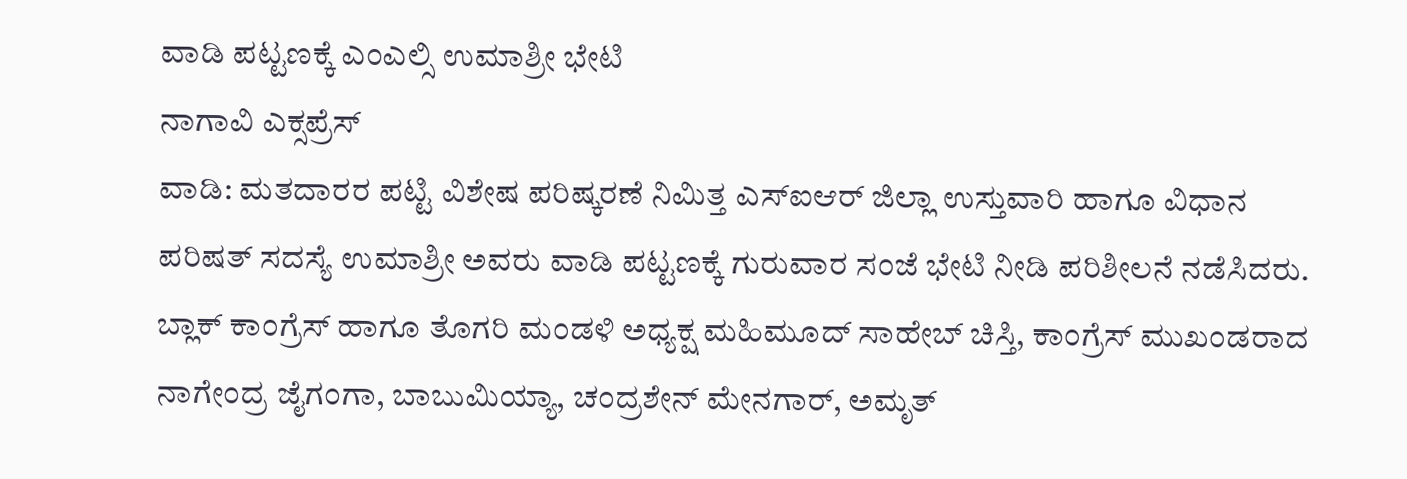ವಾಡಿ ಪಟ್ಟಣಕ್ಕೆ ಎಂಎಲ್ಸಿ ಉಮಾಶ್ರೀ ಭೇಟಿ
ನಾಗಾವಿ ಎಕ್ಸಪ್ರೆಸ್
ವಾಡಿ: ಮತದಾರರ ಪಟ್ಟಿ ವಿಶೇಷ ಪರಿಷ್ಕರಣೆ ನಿಮಿತ್ತ ಎಸ್ಐಆರ್ ಜಿಲ್ಲಾ ಉಸ್ತುವಾರಿ ಹಾಗೂ ವಿಧಾನ ಪರಿಷತ್ ಸದಸ್ಯೆ ಉಮಾಶ್ರೀ ಅವರು ವಾಡಿ ಪಟ್ಟಣಕ್ಕೆ ಗುರುವಾರ ಸಂಜೆ ಭೇಟಿ ನೀಡಿ ಪರಿಶೀಲನೆ ನಡೆಸಿದರು.
ಬ್ಲಾಕ್ ಕಾಂಗ್ರೆಸ್ ಹಾಗೂ ತೊಗರಿ ಮಂಡಳಿ ಅಧ್ಯಕ್ಷ ಮಹಿಮೂದ್ ಸಾಹೇಬ್ ಚಿಸ್ತಿ, ಕಾಂಗ್ರೆಸ್ ಮುಖಂಡರಾದ ನಾಗೇಂದ್ರ ಜೈಗಂಗಾ, ಬಾಬುಮಿಯ್ಯಾ, ಚಂದ್ರಶೇನ್ ಮೇನಗಾರ್, ಅಮೃತ್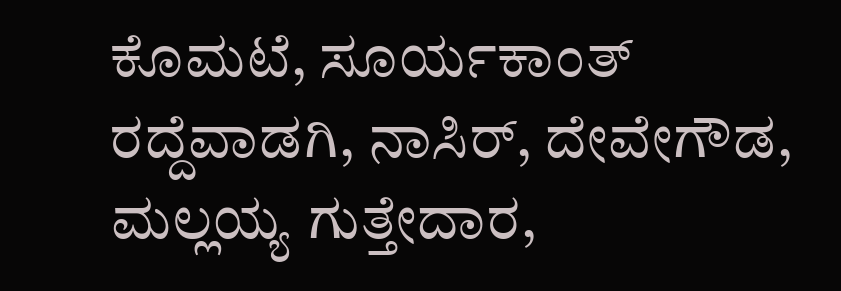ಕೊಮಟೆ, ಸೂರ್ಯಕಾಂತ್ ರದ್ದೆವಾಡಗಿ, ನಾಸಿರ್, ದೇವೇಗೌಡ, ಮಲ್ಲಯ್ಯ ಗುತ್ತೇದಾರ,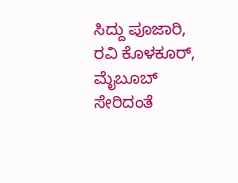ಸಿದ್ದು ಪೂಜಾರಿ, ರವಿ ಕೊಳಕೂರ್, ಮೈಬೂಬ್ ಸೇರಿದಂತೆ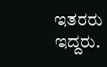ಇತರರು ಇದ್ದರು.